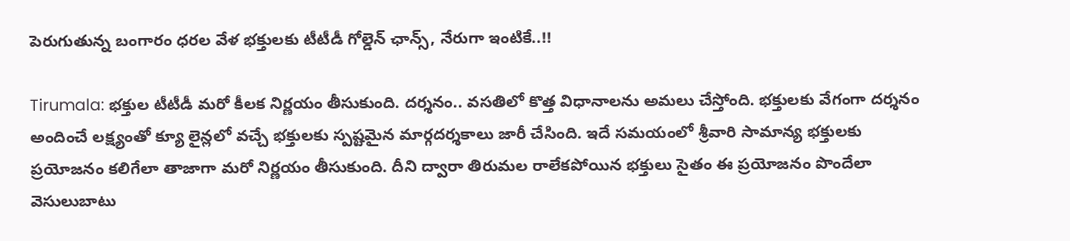పెరుగుతున్న బంగారం ధరల వేళ భక్తులకు టీటీడీ గోల్డెన్ ఛాన్స్, నేరుగా ఇంటికే..!!

Tirumala: భక్తుల టీటీడీ మరో కీలక నిర్ణయం తీసుకుంది. దర్శనం.. వసతిలో కొత్త విధానాలను అమలు చేస్తోంది. భక్తులకు వేగంగా దర్శనం అందించే లక్ష్యంతో క్యూ లైన్లలో వచ్చే భక్తులకు స్పష్టమైన మార్గదర్శకాలు జారీ చేసింది. ఇదే సమయంలో శ్రీవారి సామాన్య భక్తులకు ప్రయోజనం కలిగేలా తాజాగా మరో నిర్ణయం తీసుకుంది. దీని ద్వారా తిరుమల రాలేకపోయిన భక్తులు సైతం ఈ ప్రయోజనం పొందేలా వెసులుబాటు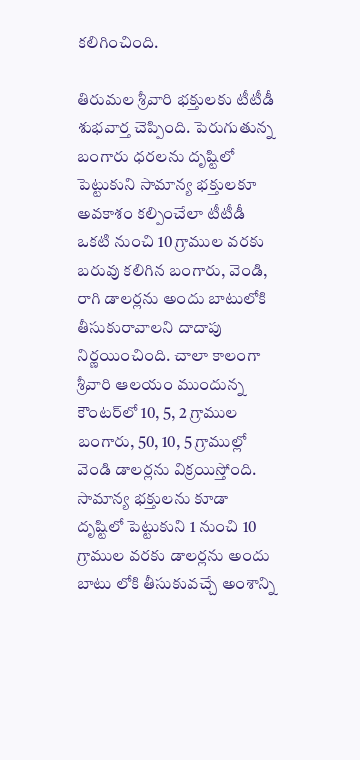కలిగించింది.

తిరుమల శ్రీవారి భక్తులకు టీటీడీ శుభవార్త చెప్పింది. పెరుగుతున్న బంగారు ధరలను దృష్టిలో పెట్టుకుని సామాన్య భక్తులకూ అవకాశం కల్పించేలా టీటీడీ ఒకటి నుంచి 10 గ్రాముల వరకు బరువు కలిగిన బంగారు, వెండి, రాగి డాలర్లను అందు బాటులోకి తీసుకురావాలని దాదాపు నిర్ణయించింది. చాలా కాలంగా శ్రీవారి ఆలయం ముందున్న కౌంటర్‌లో 10, 5, 2 గ్రాముల బంగారు, 50, 10, 5 గ్రాముల్లో వెండి డాలర్లను విక్రయిస్తోంది. సామాన్య భక్తులను కూడా దృష్టిలో పెట్టుకుని 1 నుంచి 10 గ్రాముల వరకు డాలర్లను అందు బాటు లోకి తీసుకువచ్చే అంశాన్ని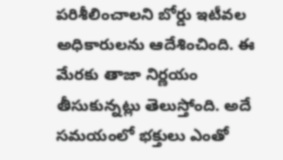పరిశీలించాలని బోర్డు ఇటీవల అధికారులను ఆదేశించింది. ఈ మేరకు తాజా నిర్ణయం తీసుకున్నట్లు తెలుస్తోంది. అదే సమయంలో భక్తులు ఎంతో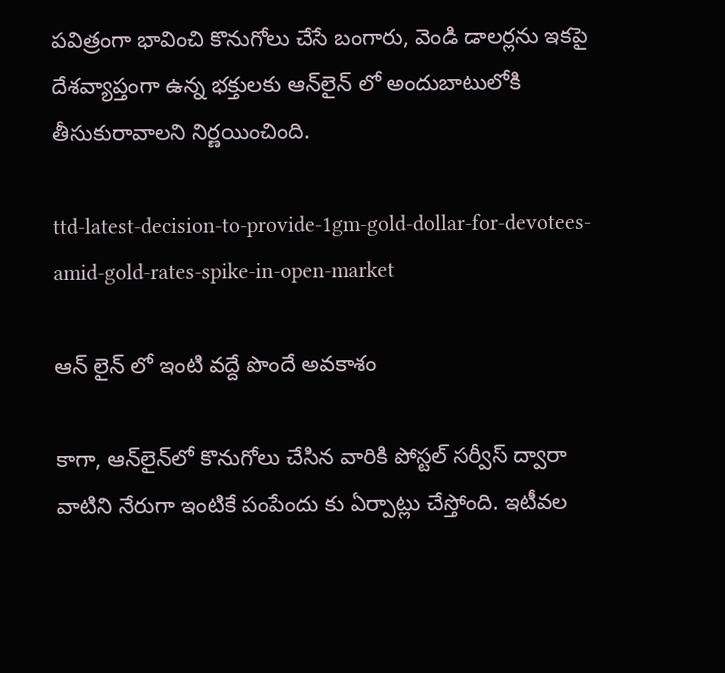పవిత్రంగా భావించి కొనుగోలు చేసే బంగారు, వెండి డాలర్లను ఇకపై దేశవ్యాప్తంగా ఉన్న భక్తులకు ఆన్‌లైన్‌ లో అందుబాటులోకి తీసుకురావాలని నిర్ణయించింది.

ttd-latest-decision-to-provide-1gm-gold-dollar-for-devotees-amid-gold-rates-spike-in-open-market

ఆన్ లైన్ లో ఇంటి వద్దే పొందే అవకాశం

కాగా, ఆన్‌లైన్‌లో కొనుగోలు చేసిన వారికి పోస్టల్ సర్వీస్ ద్వారా వాటిని నేరుగా ఇంటికే పంపేందు కు ఏర్పాట్లు చేస్తోంది. ఇటీవల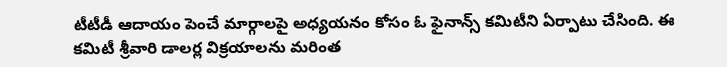టీటీడీ ఆదాయం పెంచే మార్గాలపై అధ్యయనం కోసం ఓ ఫైనాన్స్ కమిటీని ఏర్పాటు చేసింది. ఈ కమిటీ శ్రీవారి డాలర్ల విక్రయాలను మరింత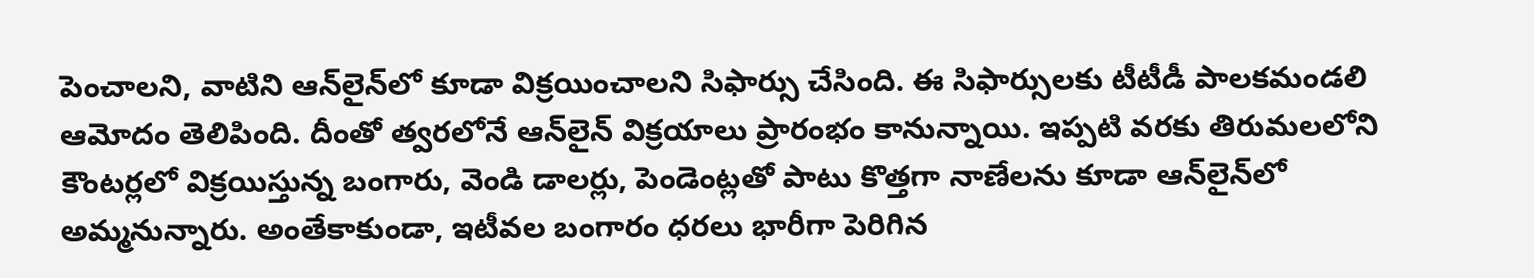పెంచాలని, వాటిని ఆన్‌లైన్‌లో కూడా విక్రయించాలని సిఫార్సు చేసింది. ఈ సిఫార్సులకు టీటీడీ పాలకమండలి ఆమోదం తెలిపింది. దీంతో త్వరలోనే ఆన్‌లైన్ విక్రయాలు ప్రారంభం కానున్నాయి. ఇప్పటి వరకు తిరుమలలోని కౌంటర్లలో విక్రయిస్తున్న బంగారు, వెండి డాలర్లు, పెండెంట్లతో పాటు కొత్తగా నాణేలను కూడా ఆన్‌లైన్‌లో అమ్మనున్నారు. అంతేకాకుండా, ఇటీవల బంగారం ధరలు భారీగా పెరిగిన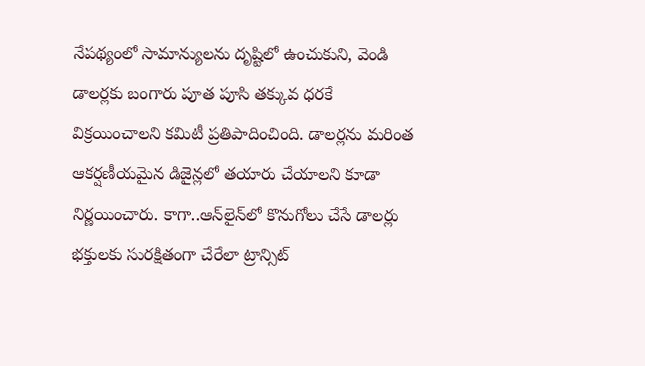నేపథ్యంలో సామాన్యులను దృష్టిలో ఉంచుకుని, వెండి డాలర్లకు బంగారు పూత పూసి తక్కువ ధరకే విక్రయించాలని కమిటీ ప్రతిపాదించింది. డాలర్లను మరింత ఆకర్షణీయమైన డిజైన్లలో తయారు చేయాలని కూడా నిర్ణయించారు. కాగా..ఆన్‌లైన్‌లో కొనుగోలు చేసే డాలర్లు భక్తులకు సురక్షితంగా చేరేలా ట్రాన్సిట్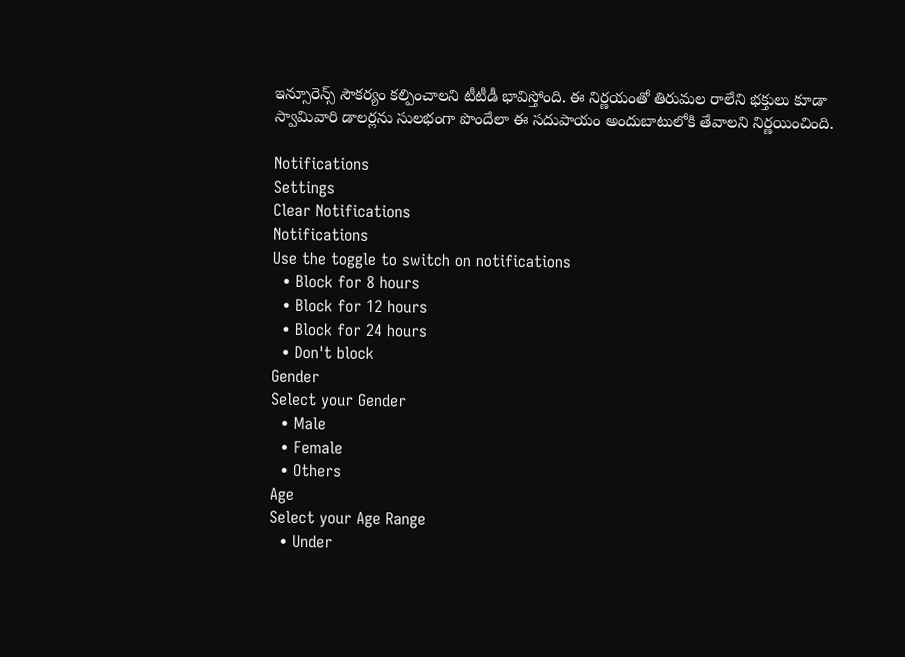ఇన్సూరెన్స్ సౌకర్యం కల్పించాలని టీటీడీ భావిస్తోంది. ఈ నిర్ణయంతో తిరుమల రాలేని భక్తులు కూడా స్వామివారి డాలర్లను సులభంగా పొందేలా ఈ సదుపాయం అందుబాటులోకి తేవాలని నిర్ణయించింది.

Notifications
Settings
Clear Notifications
Notifications
Use the toggle to switch on notifications
  • Block for 8 hours
  • Block for 12 hours
  • Block for 24 hours
  • Don't block
Gender
Select your Gender
  • Male
  • Female
  • Others
Age
Select your Age Range
  • Under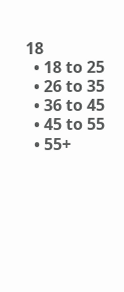18
  • 18 to 25
  • 26 to 35
  • 36 to 45
  • 45 to 55
  • 55+